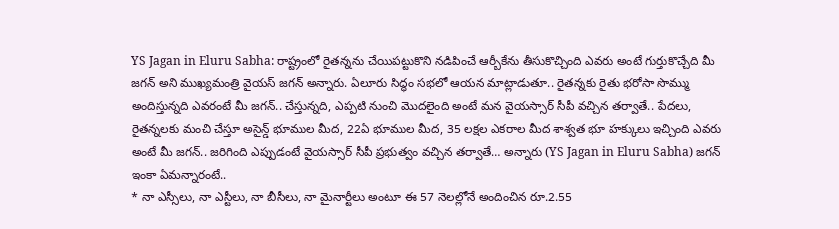YS Jagan in Eluru Sabha: రాష్ట్రంలో రైతన్నను చేయిపట్టుకొని నడిపించే ఆర్బీకేను తీసుకొచ్చింది ఎవరు అంటే గుర్తుకొచ్చేది మీ జగన్ అని ముఖ్యమంత్రి వైయస్ జగన్ అన్నారు. ఏలూరు సిద్ధం సభలో ఆయన మాట్లాడుతూ.. రైతన్నకు రైతు భరోసా సొమ్ము అందిస్తున్నది ఎవరంటే మీ జగన్.. చేస్తున్నది, ఎప్పటి నుంచి మొదలైంది అంటే మన వైయస్సార్ సీపీ వచ్చిన తర్వాతే.. పేదలు, రైతన్నలకు మంచి చేస్తూ అసైన్డ్ భూముల మీద, 22ఏ భూముల మీద, 35 లక్షల ఎకరాల మీద శాశ్వత భూ హక్కులు ఇచ్చింది ఎవరు అంటే మీ జగన్.. జరిగింది ఎప్పుడంటే వైయస్సార్ సీపీ ప్రభుత్వం వచ్చిన తర్వాతే… అన్నారు (YS Jagan in Eluru Sabha) జగన్ ఇంకా ఏమన్నారంటే..
* నా ఎస్సీలు, నా ఎస్టీలు, నా బీసీలు, నా మైనార్టీలు అంటూ ఈ 57 నెలల్లోనే అందించిన రూ.2.55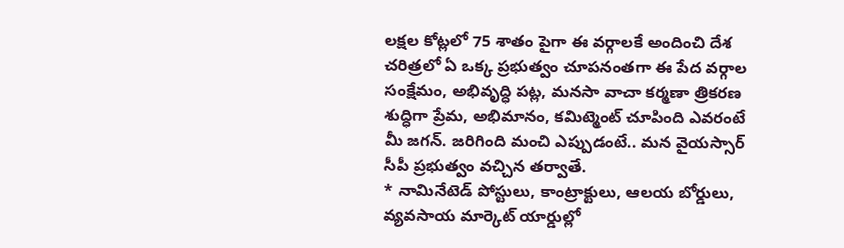లక్షల కోట్లలో 75 శాతం పైగా ఈ వర్గాలకే అందించి దేశ చరిత్రలో ఏ ఒక్క ప్రభుత్వం చూపనంతగా ఈ పేద వర్గాల సంక్షేమం, అభివృద్ధి పట్ల, మనసా వాచా కర్మణా త్రికరణ శుద్ధిగా ప్రేమ, అభిమానం, కమిట్మెంట్ చూపింది ఎవరంటే మీ జగన్. జరిగింది మంచి ఎప్పుడంటే.. మన వైయస్సార్ సీపీ ప్రభుత్వం వచ్చిన తర్వాతే.
* నామినేటెడ్ పోస్టులు, కాంట్రాక్టులు, ఆలయ బోర్డులు, వ్యవసాయ మార్కెట్ యార్డుల్లో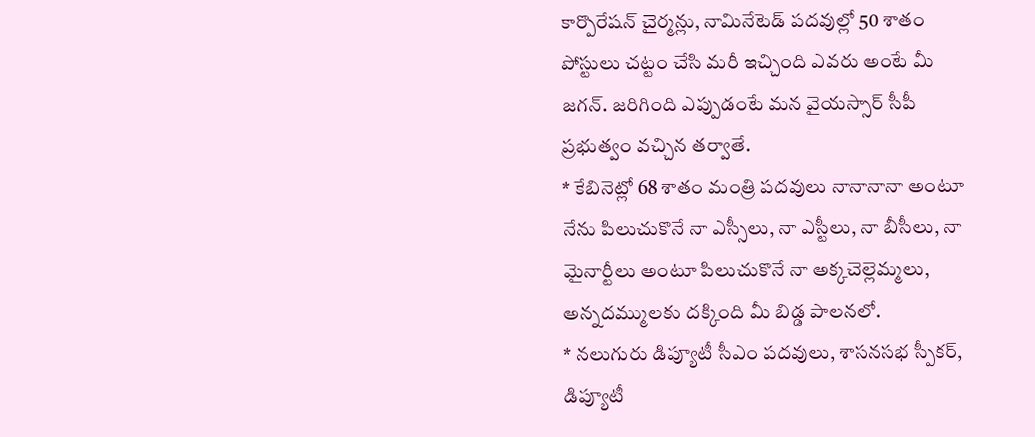కార్పొరేషన్ చైర్మన్లు, నామినేటెడ్ పదవుల్లో 50 శాతం పోస్టులు చట్టం చేసి మరీ ఇచ్చింది ఎవరు అంటే మీ జగన్. జరిగింది ఎప్పుడంటే మన వైయస్సార్ సీపీ ప్రభుత్వం వచ్చిన తర్వాతే.
* కేబినెట్లో 68 శాతం మంత్రి పదవులు నానానానా అంటూ నేను పిలుచుకొనే నా ఎస్సీలు, నా ఎస్టీలు, నా బీసీలు, నా మైనార్టీలు అంటూ పిలుచుకొనే నా అక్కచెల్లెమ్మలు, అన్నదమ్ములకు దక్కింది మీ బిడ్డ పాలనలో.
* నలుగురు డిప్యూటీ సీఎం పదవులు, శాసనసభ స్పీకర్, డిప్యూటీ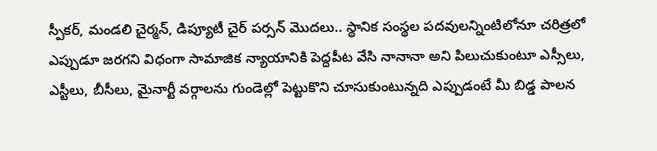స్పీకర్, మండలి చైర్మన్, డిప్యూటీ చైర్ పర్సన్ మొదలు.. స్థానిక సంస్థల పదవులన్నింటిలోనూ చరిత్రలో ఎప్పుడూ జరగని విధంగా సామాజిక న్యాయానికి పెద్దపీట వేసి నానానా అని పిలుచుకుంటూ ఎస్సీలు, ఎస్టీలు, బీసీలు, మైనార్టీ వర్గాలను గుండెల్లో పెట్టుకొని చూసుకుంటున్నది ఎప్పుడంటే మీ బిడ్డ పాలన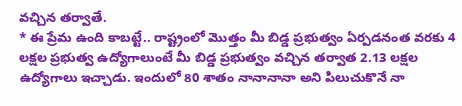వచ్చిన తర్వాతే.
* ఈ ప్రేమ ఉంది కాబట్టే.. రాష్ట్రంలో మొత్తం మీ బిడ్డ ప్రభుత్వం ఏర్పడనంత వరకు 4 లక్షల ప్రభుత్వ ఉద్యోగాలుంటే మీ బిడ్డ ప్రభుత్వం వచ్చిన తర్వాత 2.13 లక్షల ఉద్యోగాలు ఇచ్చాడు. ఇందులో 80 శాతం నానానానా అని పిలుచుకొనే నా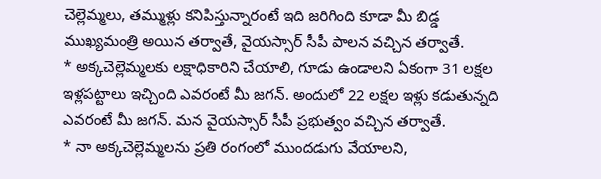చెల్లెమ్మలు, తమ్ముళ్లు కనిపిస్తున్నారంటే ఇది జరిగింది కూడా మీ బిడ్డ ముఖ్యమంత్రి అయిన తర్వాతే, వైయస్సార్ సీపీ పాలన వచ్చిన తర్వాతే.
* అక్కచెల్లెమ్మలకు లక్షాధికారిని చేయాలి, గూడు ఉండాలని ఏకంగా 31 లక్షల ఇళ్లపట్టాలు ఇచ్చింది ఎవరంటే మీ జగన్. అందులో 22 లక్షల ఇళ్లు కడుతున్నది ఎవరంటే మీ జగన్. మన వైయస్సార్ సీపీ ప్రభుత్వం వచ్చిన తర్వాతే.
* నా అక్కచెల్లెమ్మలను ప్రతి రంగంలో ముందడుగు వేయాలని,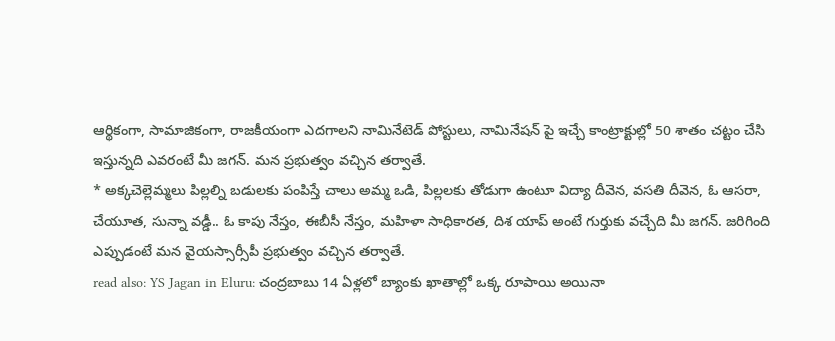ఆర్థికంగా, సామాజికంగా, రాజకీయంగా ఎదగాలని నామినేటెడ్ పోస్టులు, నామినేషన్ పై ఇచ్చే కాంట్రాక్టుల్లో 50 శాతం చట్టం చేసి ఇస్తున్నది ఎవరంటే మీ జగన్. మన ప్రభుత్వం వచ్చిన తర్వాతే.
* అక్కచెల్లెమ్మలు పిల్లల్ని బడులకు పంపిస్తే చాలు అమ్మ ఒడి, పిల్లలకు తోడుగా ఉంటూ విద్యా దీవెన, వసతి దీవెన, ఓ ఆసరా, చేయూత, సున్నా వడ్డీ.. ఓ కాపు నేస్తం, ఈబీసీ నేస్తం, మహిళా సాధికారత, దిశ యాప్ అంటే గుర్తుకు వచ్చేది మీ జగన్. జరిగింది ఎప్పుడంటే మన వైయస్సార్సీపీ ప్రభుత్వం వచ్చిన తర్వాతే.
read also: YS Jagan in Eluru: చంద్రబాబు 14 ఏళ్లలో బ్యాంకు ఖాతాల్లో ఒక్క రూపాయి అయినా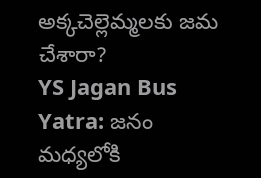అక్కచెల్లెమ్మలకు జమ చేశారా?
YS Jagan Bus Yatra: జనం మధ్యలోకి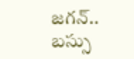జగన్.. బస్సు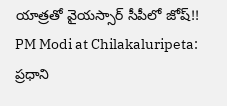యాత్రతో వైయస్సార్ సీపీలో జోష్!!
PM Modi at Chilakaluripeta: ప్రధాని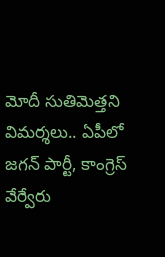మోదీ సుతిమెత్తని విమర్శలు.. ఏపీలో జగన్ పార్టీ, కాంగ్రెస్ వేర్వేరు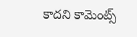కాదని కామెంట్స్